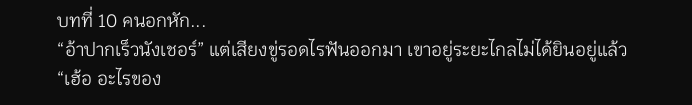บทที่ 10 คนอกหัก...
“อ้าปากเร็วนังเชอร์” แต่เสียงขู่รอดไรฟันออกมา เขาอยู่ระยะไกลไม่ได้ยินอยู่แล้ว
“เฮ้อ อะไรของ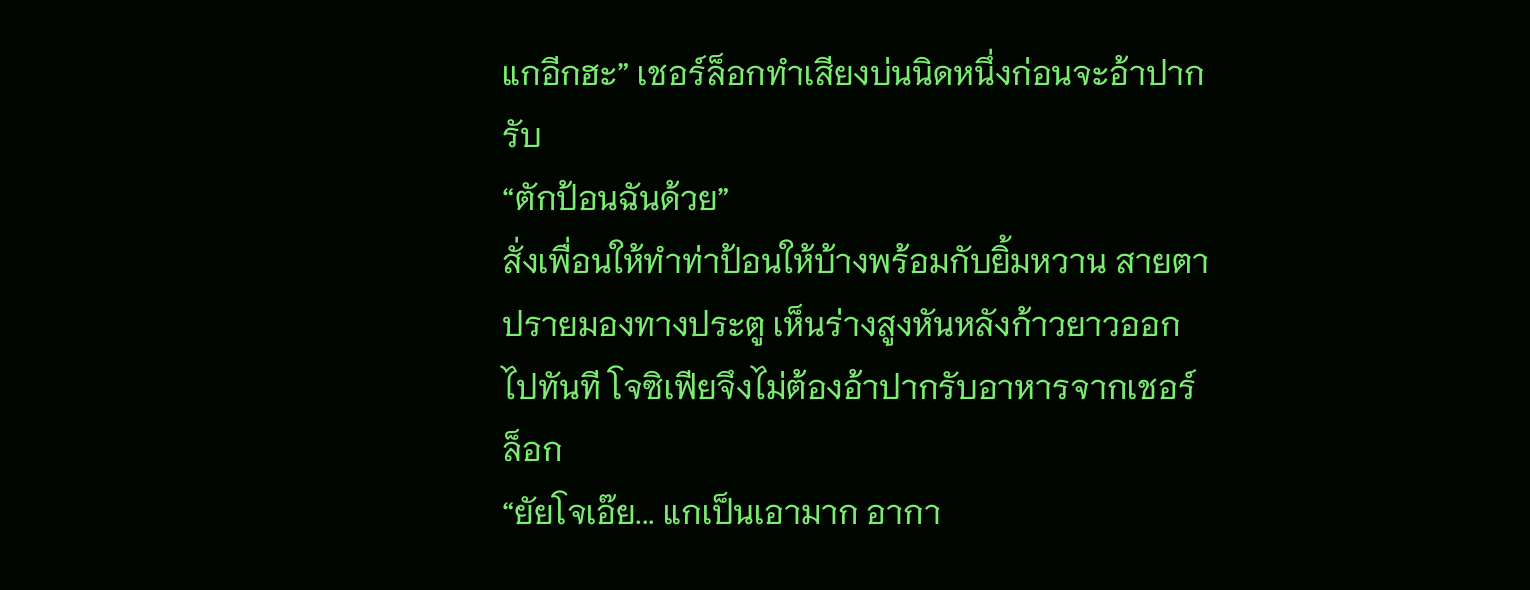แกอีกฮะ” เชอร์ล็อกทำเสียงบ่นนิดหนึ่งก่อนจะอ้าปากรับ
“ตักป้อนฉันด้วย”
สั่งเพื่อนให้ทำท่าป้อนให้บ้างพร้อมกับยิ้มหวาน สายตาปรายมองทางประตู เห็นร่างสูงหันหลังก้าวยาวออกไปทันที โจซิเฟียจึงไม่ต้องอ้าปากรับอาหารจากเชอร์ล็อก
“ยัยโจเอ๊ย... แกเป็นเอามาก อากา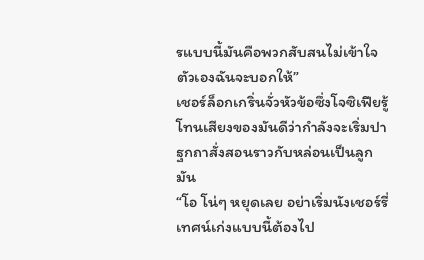รแบบนี้มันคือพวกสับสนไม่เข้าใจตัวเองฉันจะบอกให้”
เชอร์ล็อกเกริ่นจั่วหัวข้อซึ่งโจซิเฟียรู้โทนเสียงของมันดีว่ากำลังจะเริ่มปาฐกถาสั่งสอนราวกับหล่อนเป็นลูกมัน
“โอ โน่ๆ หยุดเลย อย่าเริ่มนังเชอร์รี่ เทศน์เก่งแบบนี้ต้องไป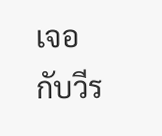เจอกับวีร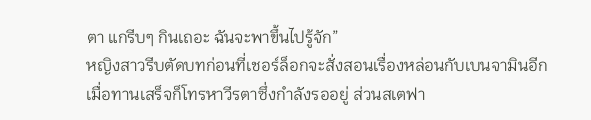ตา แกรีบๆ กินเถอะ ฉันจะพาขึ้นไปรู้จัก”
หญิงสาวรีบตัดบทก่อนที่เชอร์ล็อกจะสั่งสอนเรื่องหล่อนกับเบนจามินอีก
เมื่อทานเสร็จก็โทรหาวีรตาซึ่งกำลังรออยู่ ส่วนสเตฟา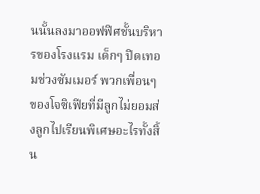นนั้นลงมาออฟฟิศชั้นบริหารของโรงแรม เด็กๆ ปิดเทอมช่วงซัมเมอร์ พวกเพื่อนๆ ของโจซิเฟียที่มีลูกไม่ยอมส่งลูกไปเรียนพิเศษอะไรทั้งสิ้น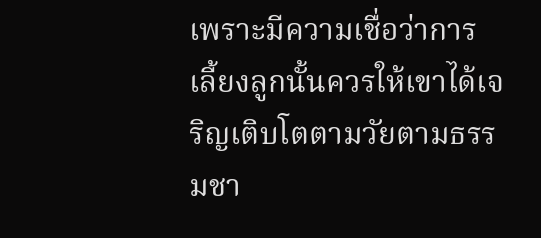เพราะมีความเชื่อว่าการเลี้ยงลูกนั้นควรให้เขาได้เจริญเติบโตตามวัยตามธรรมชา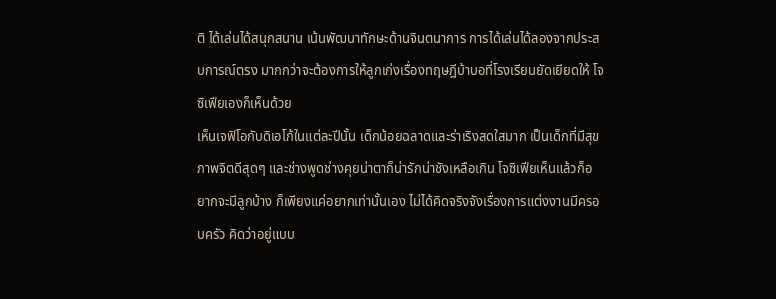ติ ได้เล่นได้สนุกสนาน เน้นพัฒนาทักษะด้านจินตนาการ การได้เล่นได้ลองจากประสบการณ์ตรง มากกว่าจะต้องการให้ลูกเก่งเรื่องทฤษฎีบ้าบอที่โรงเรียนยัดเยียดให้ โจซิเฟียเองก็เห็นด้วย
เห็นเจฟิโอกับดิเอโก้ในแต่ละปีนั้น เด็กน้อยฉลาดและร่าเริงสดใสมาก เป็นเด็กที่มีสุขภาพจิตดีสุดๆ และช่างพูดช่างคุยน่าตาก็น่ารักน่าชังเหลือเกิน โจซิเฟียเห็นแล้วก็อยากจะมีลูกบ้าง ก็เพียงแค่อยากเท่านั้นเอง ไม่ได้คิดจริงจังเรื่องการแต่งงานมีครอบครัว คิดว่าอยู่แบบ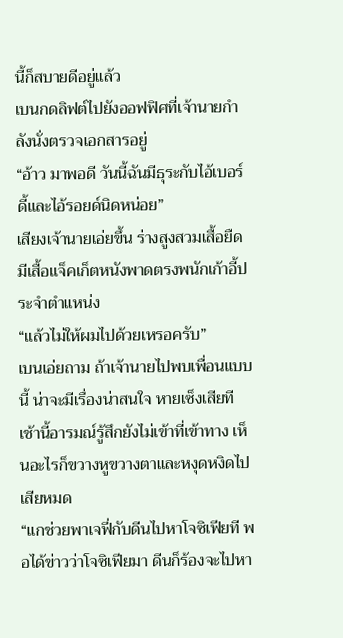นี้ก็สบายดีอยู่แล้ว
เบนกดลิฟต์ไปยังออฟฟิศที่เจ้านายกำลังนั่งตรวจเอกสารอยู่
“อ้าว มาพอดี วันนี้ฉันมีธุระกับไอ้เบอร์ดี้และไอ้รอยด์นิดหน่อย”
เสียงเจ้านายเอ่ยขึ้น ร่างสูงสวมเสื้อยืดมีเสื้อแจ็คเก็ตหนังพาดตรงพนักเก้าอี้ประจำตำแหน่ง
“แล้วไม่ให้ผมไปด้วยเหรอครับ”
เบนเอ่ยถาม ถ้าเจ้านายไปพบเพื่อนแบบนี้ น่าจะมีเรื่องน่าสนใจ หายเซ็งเสียที เช้านี้อารมณ์รู้สึกยังไม่เข้าที่เข้าทาง เห็นอะไรก็ขวางหูขวางตาและหงุดหงิดไปเสียหมด
“แกช่วยพาเจฟี่กับดีนไปหาโจซิเฟียที พอได้ข่าวว่าโจซิเฟียมา ดีนก็ร้องจะไปหา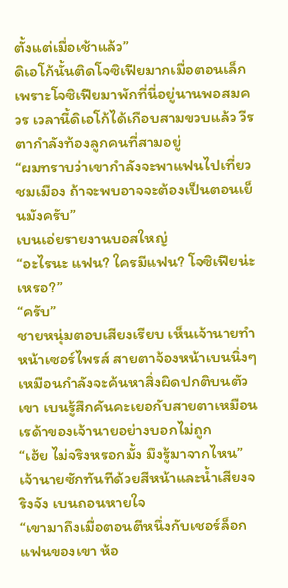ตั้งแต่เมื่อเช้าแล้ว”
ดิเอโก้นั้นติดโจซิเฟียมากเมื่อตอนเล็ก เพราะโจซิเฟียมาพักที่นี่อยู่นานพอสมควร เวลานี้ดิเอโก้ได้เกือบสามขวบแล้ว วีรตากำลังท้องลูกคนที่สามอยู่
“ผมทราบว่าเขากำลังจะพาแฟนไปเที่ยวชมเมือง ถ้าจะพบอาจจะต้องเป็นตอนเย็นมังครับ”
เบนเอ่ยรายงานบอสใหญ่
“อะไรนะ แฟน? ใครมีแฟน? โจซิเฟียน่ะเหรอ?”
“ครับ”
ชายหนุ่มตอบเสียงเรียบ เห็นเจ้านายทำหน้าเซอร์ไพรส์ สายตาจ้องหน้าเบนนิ่งๆ เหมือนกำลังจะค้นหาสิ่งผิดปกติบนตัวเขา เบนรู้สึกคันคะเยอกับสายตาเหมือนเรด้าของเจ้านายอย่างบอกไม่ถูก
“เฮ้ย ไม่จริงหรอกมั้ง มึงรู้มาจากไหน”
เจ้านายซักทันทีด้วยสีหน้าและน้ำเสียงจริงจัง เบนถอนหายใจ
“เขามาถึงเมื่อตอนตีหนึ่งกับเชอร์ล็อก แฟนของเขา ห้อ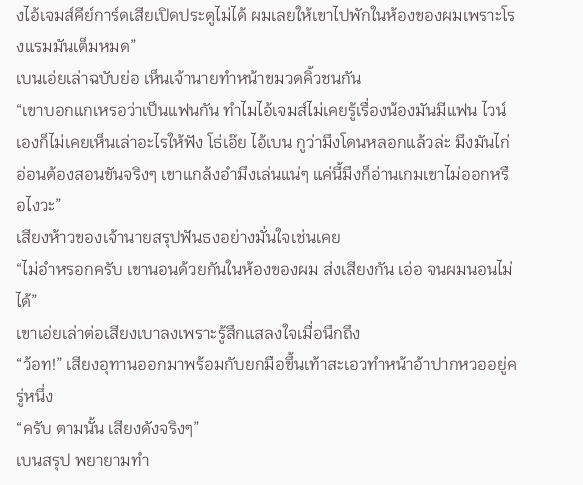งไอ้เจมส์คีย์การ์ดเสียเปิดประตูไม่ได้ ผมเลยให้เขาไปพักในห้องของผมเพราะโรงแรมมันเต็มหมด”
เบนเอ่ยเล่าฉบับย่อ เห็นเจ้านายทำหน้าขมวดคิ้วชนกัน
“เขาบอกแกเหรอว่าเป็นแฟนกัน ทำไมไอ้เจมส์ไม่เคยรู้เรื่องน้องมันมีแฟน ไวน์เองก็ไม่เคยเห็นเล่าอะไรให้ฟัง โธ่เอ๊ย ไอ้เบน กูว่ามึงโดนหลอกแล้วล่ะ มึงมันไก่อ่อนต้องสอนขันจริงๆ เขาแกล้งอำมึงเล่นแน่ๆ แค่นี้มึงก็อ่านเกมเขาไม่ออกหรือไงวะ”
เสียงห้าวของเจ้านายสรุปฟันธงอย่างมั่นใจเช่นเคย
“ไม่อำหรอกครับ เขานอนด้วยกันในห้องของผม ส่งเสียงกัน เอ่อ จนผมนอนไม่ได้”
เขาเอ่ยเล่าต่อเสียงเบาลงเพราะรู้สึกแสลงใจเมื่อนึกถึง
“ว้อท!” เสียงอุทานออกมาพร้อมกับยกมือขึ้นเท้าสะเอวทำหน้าอ้าปากหวออยู่ครู่หนึ่ง
“ครับ ตามนั้น เสียงดังจริงๆ”
เบนสรุป พยายามทำ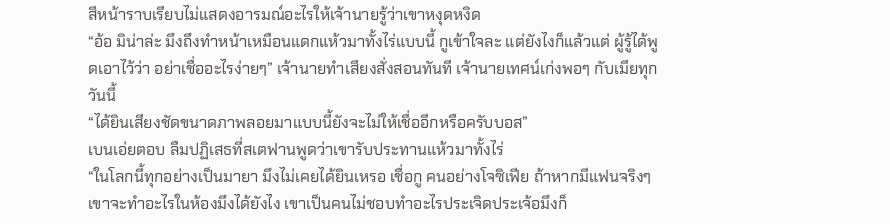สีหน้าราบเรียบไม่แสดงอารมณ์อะไรให้เจ้านายรู้ว่าเขาหงุดหงิด
“อ้อ มิน่าล่ะ มึงถึงทำหน้าเหมือนแดกแห้วมาทั้งไร่แบบนี้ กูเข้าใจละ แต่ยังไงก็แล้วแต่ ผู้รู้ได้พูดเอาไว้ว่า อย่าเชื่ออะไรง่ายๆ” เจ้านายทำเสียงสั่งสอนทันที เจ้านายเทศน์เก่งพอๆ กับเมียทุกวันนี้
“ได้ยินเสียงชัดขนาดภาพลอยมาแบบนี้ยังจะไม่ให้เชื่ออีกหรือครับบอส”
เบนเอ่ยตอบ ลืมปฏิเสธที่สเตฟานพูดว่าเขารับประทานแห้วมาทั้งไร่
“ในโลกนี้ทุกอย่างเป็นมายา มึงไม่เคยได้ยินเหรอ เชื่อกู คนอย่างโจซิเฟีย ถ้าหากมีแฟนจริงๆ เขาจะทำอะไรในห้องมึงได้ยังไง เขาเป็นคนไม่ชอบทำอะไรประเจิดประเจ้อมึงก็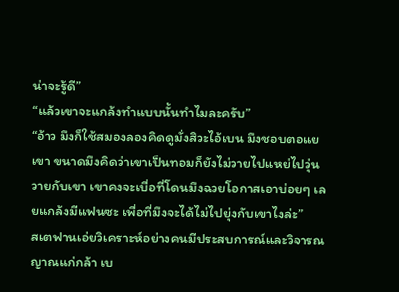น่าจะรู้ดี”
“แล้วเขาจะแกล้งทำแบบนั้นทำไมละครับ”
“อ้าว มึงก็ใช้สมองลองคิดดูมั่งสิวะไอ้เบน มึงชอบตอแยเขา ขนาดมึงคิดว่าเขาเป็นทอมก็ยังไม่วายไปแหย่ไปวุ่นวายกับเขา เขาคงจะเบื่อที่โดนมึงฉวยโอกาสเอาบ่อยๆ เลยแกล้งมีแฟนซะ เพื่อที่มึงจะได้ไม่ไปยุ่งกับเขาไงล่ะ”
สเตฟานเอ่ยวิเคราะห์อย่างคนมีประสบการณ์และวิจารณญาณแก่กล้า เบ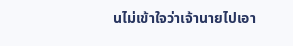นไม่เข้าใจว่าเจ้านายไปเอา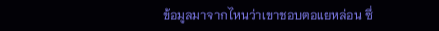ข้อมูลมาจากไหนว่าเขาชอบตอแยหล่อน ซึ่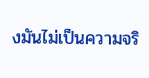งมันไม่เป็นความจริ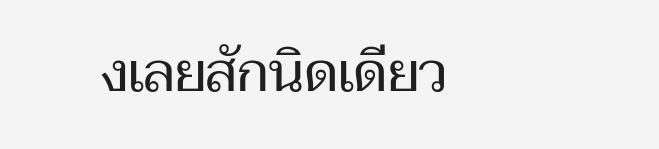งเลยสักนิดเดียว